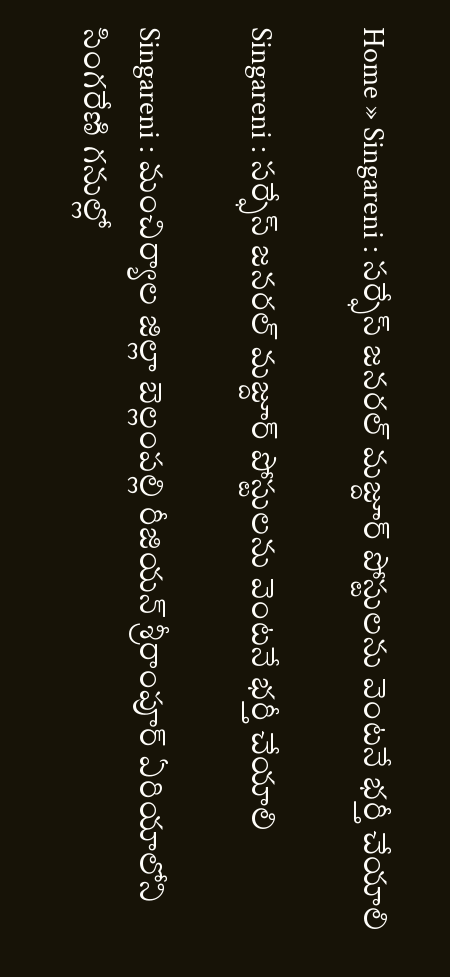Home » Singareni : సర్ఫేస్ జనరల్ మజ్దూర్ పోస్టులను వెంటనే భర్తీ చేయాలి

Singareni : సర్ఫేస్ జనరల్ మజ్దూర్ పోస్టులను వెంటనే భర్తీ చేయాలి

Singareni : మంచిర్యాల జిల్లా బెల్లంపల్లి రీజియన్ శ్రీరాంపూర్ ఏరియాలోని సింగరేణి గనుల్లో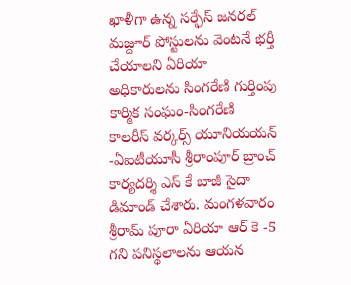ఖాళీగా ఉన్న సర్ఫేస్ జనరల్ మజ్దూర్ పోస్టులను వెంటనే భర్తీ చేయాలని ఏరియా అధికారులను సింగరేణి గుర్తింపు కార్మిక సంఘం-సింగరేణి కాలరీస్ వర్కర్స్ యూనియయన్ -ఏఐటీయూసీ శ్రీరాంపూర్ బ్రాంచ్ కార్యదర్శి ఎస్ కే బాజీ సైదా డిమాండ్ చేశారు. మంగళవారం శ్రీరామ్ పూరా ఏరియా ఆర్ కె -5 గని పనిస్థలాలను ఆయన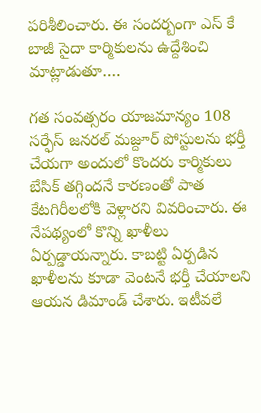పరిశీలించారు. ఈ సందర్బంగా ఎస్ కే బాజీ సైదా కార్మికులను ఉద్దేశించి మాట్లాడుతూ….

గత సంవత్సరం యాజమాన్యం 108 సర్ఫేస్ జనరల్ మజ్దూర్ పోస్టులను భర్తీ చేయగా అందులో కొందరు కార్మికులు బేసిక్ తగ్గిందనే కారణంతో పాత కేటగిరీలలోకి వెళ్లారని వివరించారు. ఈ నేపథ్యంలో కొన్ని ఖాళీలు ఏర్పడ్డాయన్నారు. కాబట్టి ఏర్పడిన ఖాళీలను కూడా వెంటనే భర్తీ చేయాలని ఆయన డిమాండ్ చేశారు. ఇటీవలే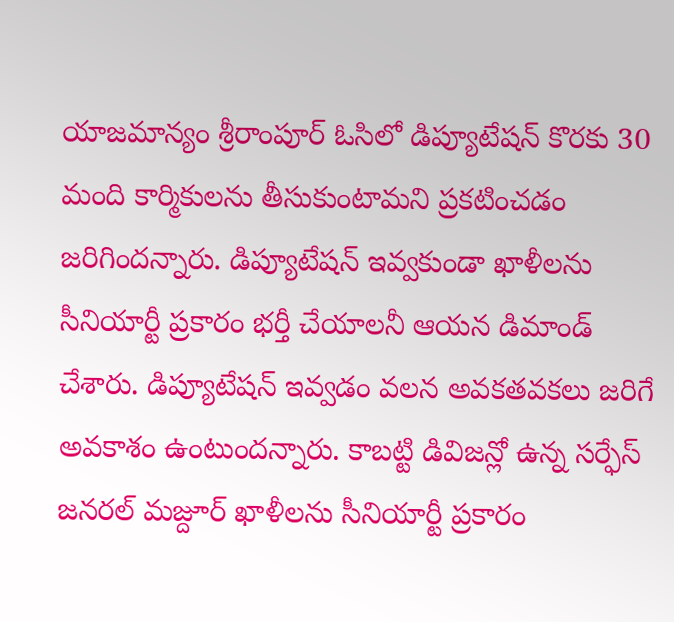యాజమాన్యం శ్రీరాంపూర్ ఓసిలో డిప్యూటేషన్ కొరకు 30 మంది కార్మికులను తీసుకుంటామని ప్రకటించడం జరిగిందన్నారు. డిప్యూటేషన్ ఇవ్వకుండా ఖాళీలను సీనియార్టీ ప్రకారం భర్తీ చేయాలనీ ఆయన డిమాండ్ చేశారు. డిప్యూటేషన్ ఇవ్వడం వలన అవకతవకలు జరిగే అవకాశం ఉంటుందన్నారు. కాబట్టి డివిజన్లో ఉన్న సర్ఫేస్ జనరల్ మజ్దూర్ ఖాళీలను సీనియార్టీ ప్రకారం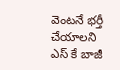వెంటనే భర్తీ చేయాలని ఎస్ కే బాజీ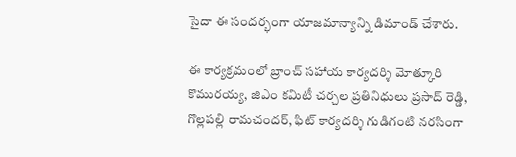సైదా ఈ సందర్భంగా యాజమాన్యాన్ని డిమాండ్ చేశారు.

ఈ కార్యక్రమంలో బ్రాంచ్ సహాయ కార్యదర్శి మోత్కూరి కొమురయ్య, జిఎం కమిటీ చర్చల ప్రతినిధులు ప్రసాద్ రెడ్డి, గొల్లపల్లి రామచందర్, ఫిట్ కార్యదర్శి గుడిగంటి నరసింగా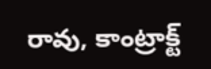రావు, కాంట్రాక్ట్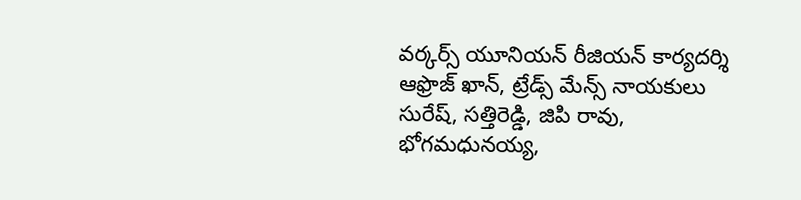వర్కర్స్ యూనియన్ రీజియన్ కార్యదర్శి ఆఫ్రొజ్ ఖాన్, ట్రేడ్స్ మేన్స్ నాయకులు సురేష్, సత్తిరెడ్డి, జిపి రావు, భోగమధునయ్య,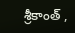శ్రీకాంత్ ,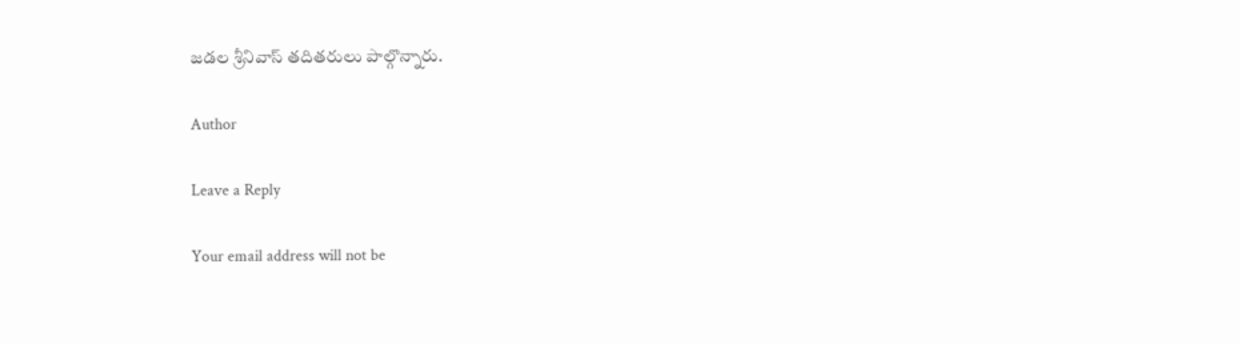జడల శ్రీనివాస్ తదితరులు పాల్గొన్నారు.

Author

Leave a Reply

Your email address will not be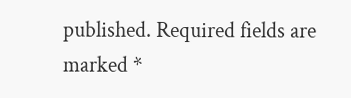published. Required fields are marked *